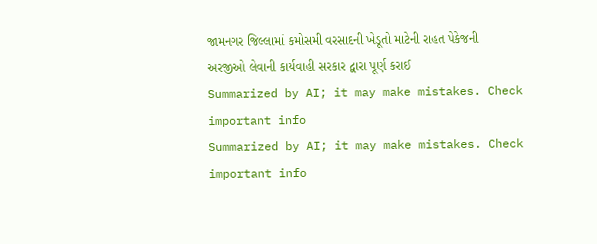જામનગર જિલ્લામાં કમોસમી વરસાદની ખેડૂતો માટેની રાહત પેકેજની અરજીઓ લેવાની કાર્યવાહી સરકાર દ્વારા પૂર્ણ કરાઈ
Summarized by AI; it may make mistakes. Check important info
Summarized by AI; it may make mistakes. Check important info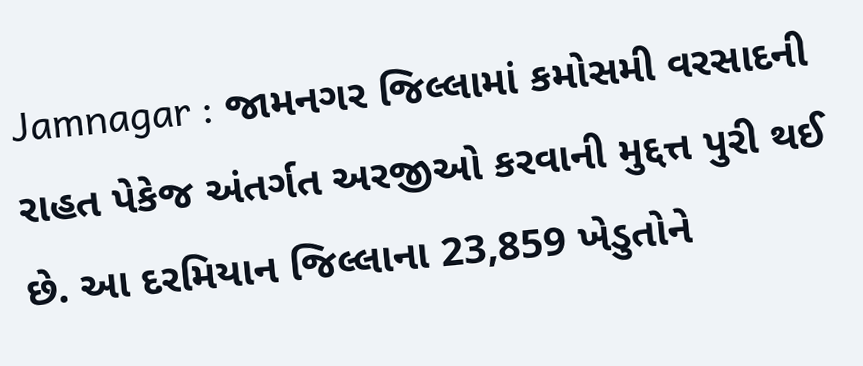Jamnagar : જામનગર જિલ્લામાં કમોસમી વરસાદની રાહત પેકેજ અંતર્ગત અરજીઓ કરવાની મુદ્દત્ત પુરી થઈ છે. આ દરમિયાન જિલ્લાના 23,859 ખેડુતોને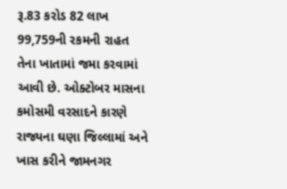રૂ.83 કરોડ 82 લાખ 99,759ની રકમની રાહત તેના ખાતામાં જમા કરવામાં આવી છે. ઓક્ટોબર માસના કમોસમી વરસાદને કારણે રાજ્યના ઘણા જિલ્લામાં અને ખાસ કરીને જામનગર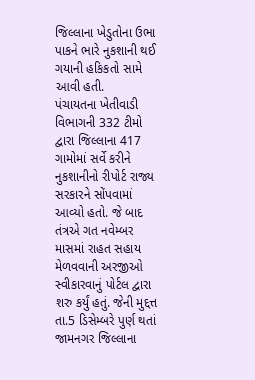જિલ્લાના ખેડુતોના ઉભા પાકને ભારે નુકશાની થઈ ગયાની હકિકતો સામે આવી હતી.
પંચાયતના ખેતીવાડી વિભાગની 332 ટીમો દ્વારા જિલ્લાના 417 ગામોમાં સર્વે કરીને નુકશાનીનો રીપોર્ટ રાજ્ય સરકારને સોંપવામાં આવ્યો હતો. જે બાદ તંત્રએ ગત નવેમ્બર માસમાં રાહત સહાય મેળવવાની અરજીઓ સ્વીકારવાનું પોર્ટલ દ્વારા શરુ કર્યું હતું. જેની મુદ્દત્ત તા.5 ડિસેમ્બરે પુર્ણ થતાં જામનગર જિલ્લાના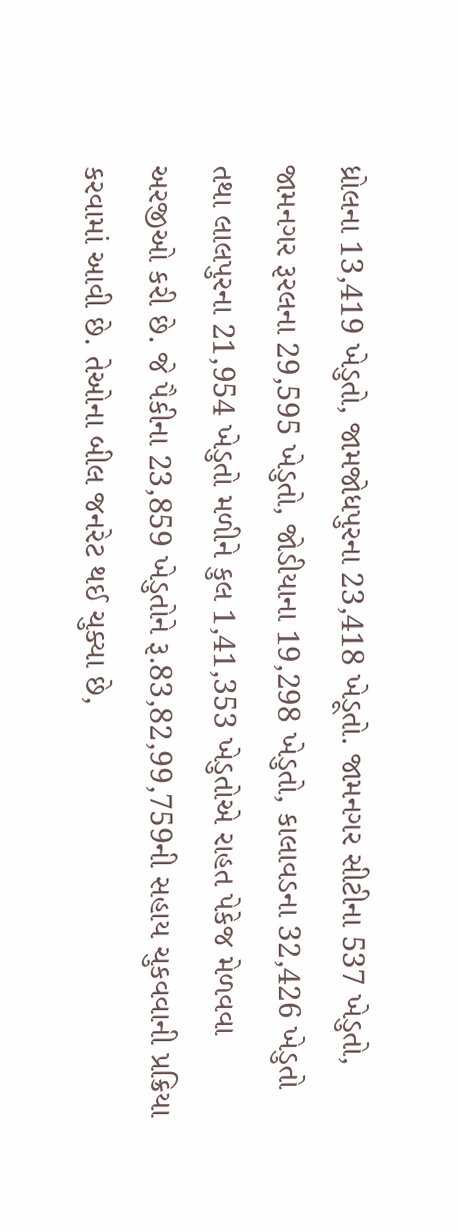ધ્રોલના 13,419 ખેડુતો, જામજોધપુરના 23,418 ખેડૂતો. જામનગર સીટીના 537 ખેડુતો, જામનગર રૂરલના 29,595 ખેડુતો, જોડીયાના 19,298 ખેડુતો, કાલાવડના 32,426 ખેડુતો તથા લાલપુરના 21,954 ખેડુતો મળીને કુલ 1,41,353 ખેડુતોએ રાહત પેકેજ મેળવવા અરજીઓ કરી છે. જે પૈકીના 23,859 ખેડુતોને રૂ.83,82,99,759ની સહાય ચુકવવાની પ્રક્રિયા કરવામાં આવી છે. તેઓના બીલ જનરેટ થઈ ચુક્યા છે,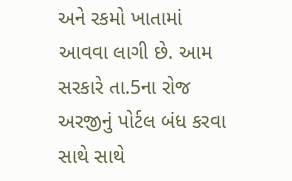અને રકમો ખાતામાં આવવા લાગી છે. આમ સરકારે તા.5ના રોજ અરજીનું પોર્ટલ બંધ કરવા સાથે સાથે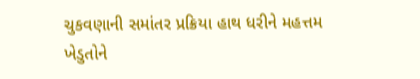ચુકવણાની સમાંતર પ્રક્રિયા હાથ ધરીને મહત્તમ ખેડુતોને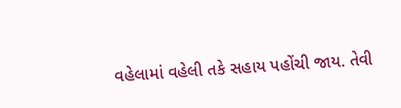વહેલામાં વહેલી તકે સહાય પહોંચી જાય. તેવી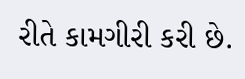રીતે કામગીરી કરી છે.